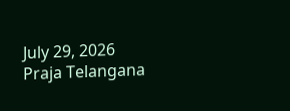July 29, 2026
Praja Telangana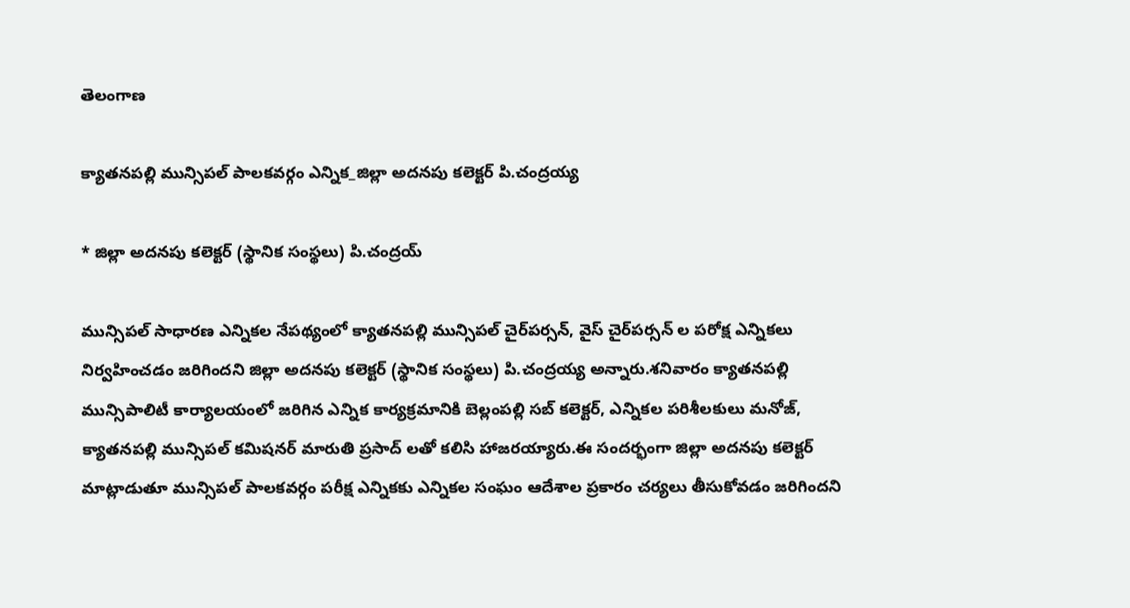తెలంగాణ

క్యాతనపల్లి మున్సిపల్ పాలకవర్గం ఎన్నిక_జిల్లా అదనపు కలెక్టర్ పి.చంద్రయ్య

* జిల్లా అదనపు కలెక్టర్ (స్థానిక సంస్థలు) పి.చంద్రయ్

మున్సిపల్ సాధారణ ఎన్నికల నేపథ్యంలో క్యాతనపల్లి మున్సిపల్ చైర్‌పర్సన్, వైస్ చైర్‌పర్సన్ ల పరోక్ష ఎన్నికలు నిర్వహించడం జరిగిందని జిల్లా అదనపు కలెక్టర్ (స్థానిక సంస్థలు) పి.చంద్రయ్య అన్నారు.శనివారం క్యాతనపల్లి మున్సిపాలిటీ కార్యాలయంలో జరిగిన ఎన్నిక కార్యక్రమానికి బెల్లంపల్లి సబ్ కలెక్టర్, ఎన్నికల పరిశీలకులు మనోజ్, క్యాతనపల్లి మున్సిపల్ కమిషనర్ మారుతి ప్రసాద్ లతో కలిసి హాజరయ్యారు.ఈ సందర్భంగా జిల్లా అదనపు కలెక్టర్ మాట్లాడుతూ మున్సిపల్ పాలకవర్గం పరీక్ష ఎన్నికకు ఎన్నికల సంఘం ఆదేశాల ప్రకారం చర్యలు తీసుకోవడం జరిగిందని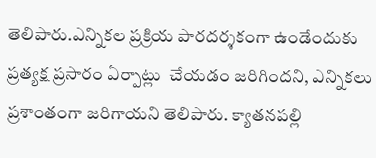తెలిపారు.ఎన్నికల ప్రక్రియ పారదర్శకంగా ఉండేందుకు ప్రత్యక్ష ప్రసారం ఏర్పాట్లు  చేయడం జరిగిందని, ఎన్నికలు ప్రశాంతంగా జరిగాయని తెలిపారు. క్యాతనపల్లి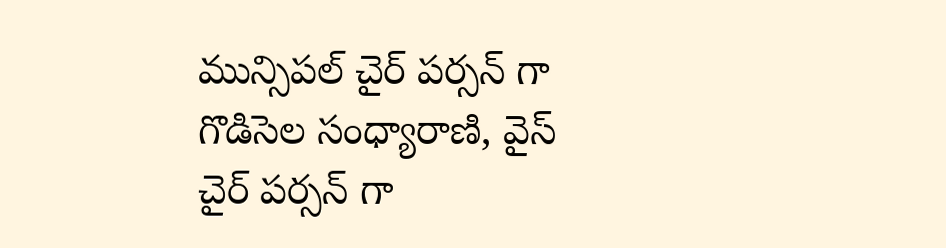మున్సిపల్ చైర్ పర్సన్ గా గొడిసెల సంధ్యారాణి, వైస్ చైర్ పర్సన్ గా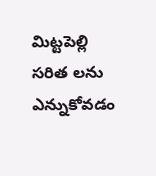మిట్టపెల్లి సరిత లను ఎన్నుకోవడం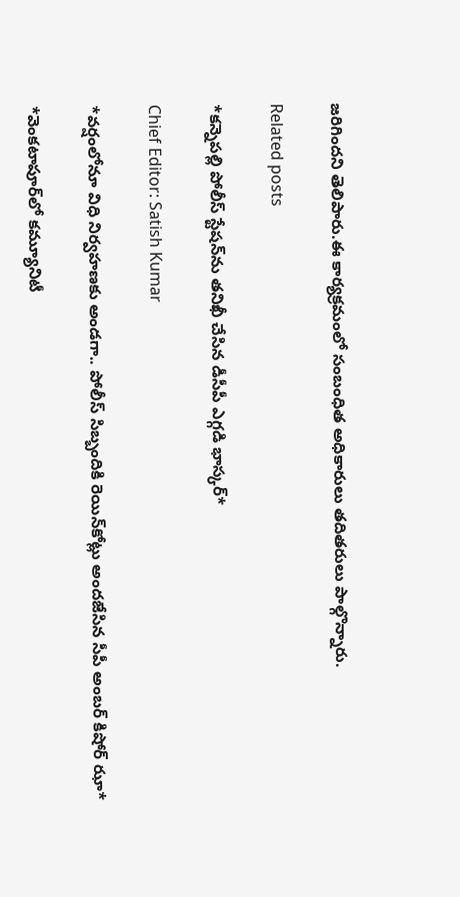జరిగిందని తెలిపారు.ఈ కార్యక్రమంలో సంబంధిత అధికారులు తదితరులు పాల్గొన్నారు.

Related posts

*కన్నెపల్లి పోలీస్ స్టేషన్‌ను తనిఖీ చేసిన డీసీపీ ఎగ్గడి భాస్కర్*

Chief Editor: Satish Kumar

*వర్షంలోనూ విధి నిర్వహణకు అండగా.. పోలీస్ సిబ్బందికి రెయిన్‌కోట్లు అందజేసిన సీపీ అంబర్ కిషోర్ ఝా*

*వెంకటాపూర్‌లో కమ్యూనిటీ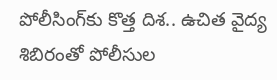పోలీసింగ్‌కు కొత్త దిశ.. ఉచిత వైద్య శిబిరంతో పోలీసుల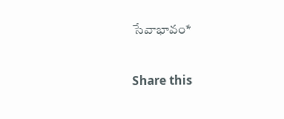సేవాభావం*

Share this